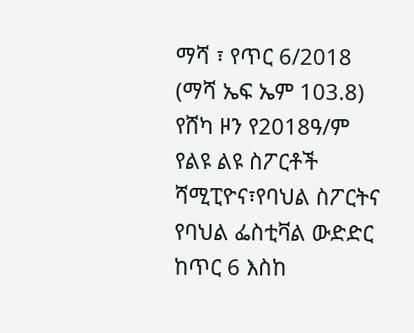ማሻ ፣ የጥር 6/2018 (ማሻ ኤፍ ኤም 103.8) የሸካ ዞን የ2018ዓ/ም የልዩ ልዩ ስፖርቶች ሻሚፒዮና፣የባህል ስፖርትና የባህል ፌስቲቫል ውድድር ከጥር 6 እስከ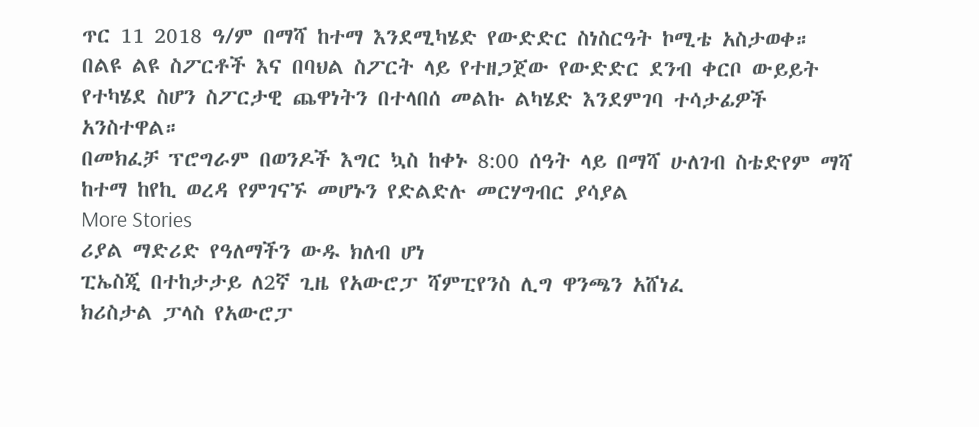ጥር 11 2018 ዓ/ም በማሻ ከተማ እንደሚካሄድ የውድድር ስነስርዓት ኮሚቴ አስታወቀ።
በልዩ ልዩ ስፖርቶች እና በባህል ስፖርት ላይ የተዘጋጀው የውድድር ደንብ ቀርቦ ውይይት የተካሄደ ስሆን ስፖርታዊ ጨዋነትን በተላበሰ መልኩ ልካሄድ እንደምገባ ተሳታፊዎች አንስተዋል።
በመክፈቻ ፕሮግራም በወንዶች እግር ኳስ ከቀኑ 8:00 ሰዓት ላይ በማሻ ሁለገብ ስቴድየም ማሻ ከተማ ከየኪ ወረዳ የምገናኙ መሆኑን የድልድሉ መርሃግብር ያሳያል
More Stories
ሪያል ማድሪድ የዓለማችን ውዱ ክለብ ሆነ
ፒኤስጂ በተከታታይ ለ2ኛ ጊዜ የአውሮፓ ሻምፒየንስ ሊግ ዋንጫን አሸነፈ
ክሪስታል ፓላስ የአውሮፓ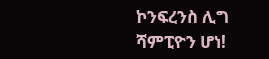ኮንፍረንስ ሊግ ሻምፒዮን ሆነ!